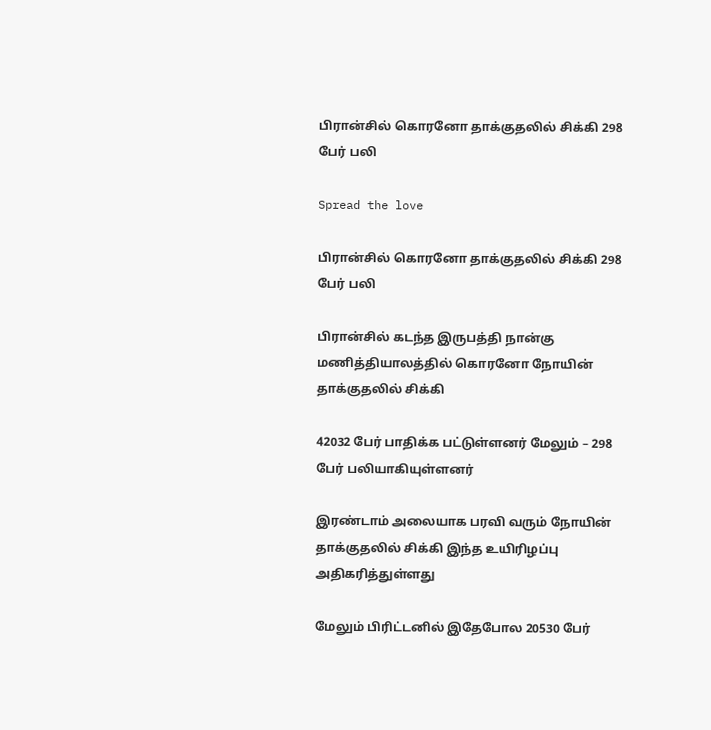பிரான்சில் கொரனோ தாக்குதலில் சிக்கி 298 பேர் பலி

Spread the love

பிரான்சில் கொரனோ தாக்குதலில் சிக்கி 298 பேர் பலி

பிரான்சில் கடந்த இருபத்தி நான்கு மணித்தியாலத்தில் கொரனோ நோயின் தாக்குதலில் சிக்கி

42032 பேர் பாதிக்க பட்டுள்ளனர் மேலும் – 298 பேர் பலியாகியுள்ளனர்

இரண்டாம் அலையாக பரவி வரும் நோயின் தாக்குதலில் சிக்கி இந்த உயிரிழப்பு அதிகரித்துள்ளது

மேலும் பிரிட்டனில் இதேபோல 20530 பேர்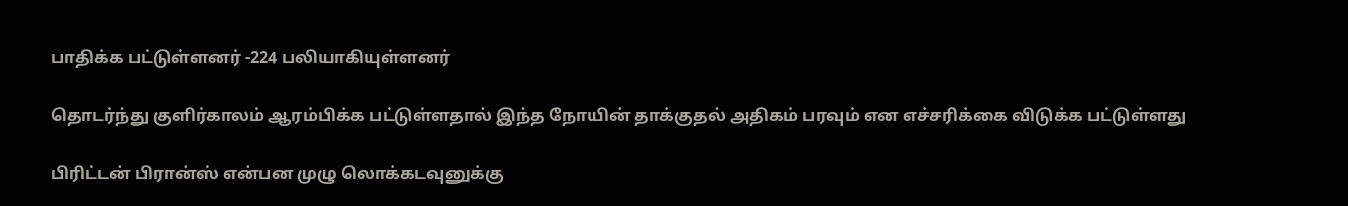பாதிக்க பட்டுள்ளனர் -224 பலியாகியுள்ளனர்

தொடர்ந்து குளிர்காலம் ஆரம்பிக்க பட்டுள்ளதால் இந்த நோயின் தாக்குதல் அதிகம் பரவும் என எச்சரிக்கை விடுக்க பட்டுள்ளது

பிரிட்டன் பிரான்ஸ் என்பன முழு லொக்கடவுனுக்கு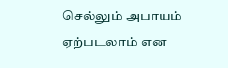செல்லும் அபாயம் ஏற்படலாம் என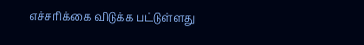எச்சரிக்கை விடுக்க பட்டுள்ளது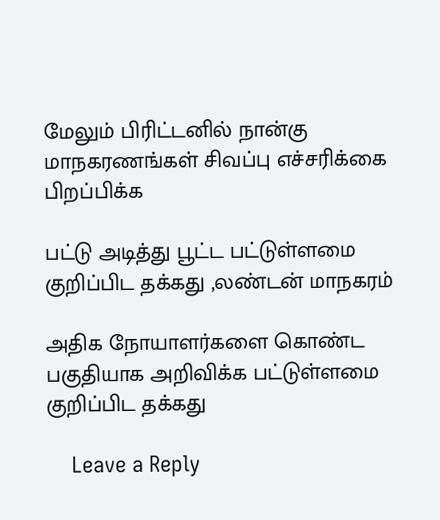மேலும் பிரிட்டனில் நான்கு மாநகரணங்கள் சிவப்பு எச்சரிக்கை பிறப்பிக்க

பட்டு அடித்து பூட்ட பட்டுள்ளமை குறிப்பிட தக்கது ,லண்டன் மாநகரம்

அதிக நோயாளர்களை கொண்ட பகுதியாக அறிவிக்க பட்டுள்ளமை குறிப்பிட தக்கது

    Leave a Reply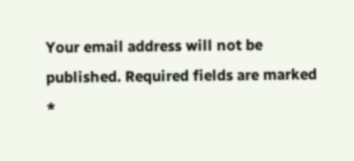Your email address will not be published. Required fields are marked *